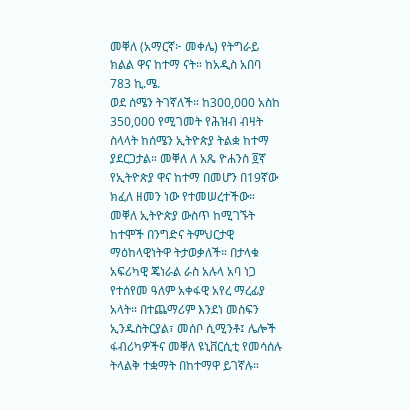መቐለ (አማርኛ፦ መቀሌ) የትግራይ ክልል ዋና ከተማ ናት። ከአዲስ አበባ 783 ኪ.ሜ.
ወደ ሰሜን ትገኛለች። ከ300,000 አስከ 350,000 የሚገመት የሕዝብ ብዛት ስላላት ከሰሜን ኢትዮጵያ ትልቋ ከተማ ያደርጋታል። መቐለ ለ አጼ ዮሐንስ ፬ኛ የኢትዮጵያ ዋና ከተማ በመሆን በ19ኛው ክፈለ ዘመን ነው የተመሠረተችው። መቐለ ኢትዮጵያ ውስጥ ከሚገኙት ከተሞች በንግድና ትምህርታዊ ማዕከላዊነትዋ ትታወቃለች። በታላቁ አፍሪካዊ ጄነራል ራስ አሉላ አባ ነጋ የተሰየመ ዓለም አቀፋዊ አየረ ማረፊያ አላት። በተጨማሪም እንደነ መስፍን ኢንዱስትርያል፣ መሰቦ ሲሚንቶ፤ ሌሎች ፋብሪካዎችና መቐለ ዩኒቨርሲቲ የመሳሰሉ ትላልቅ ተቋማት በከተማዋ ይገኛሉ።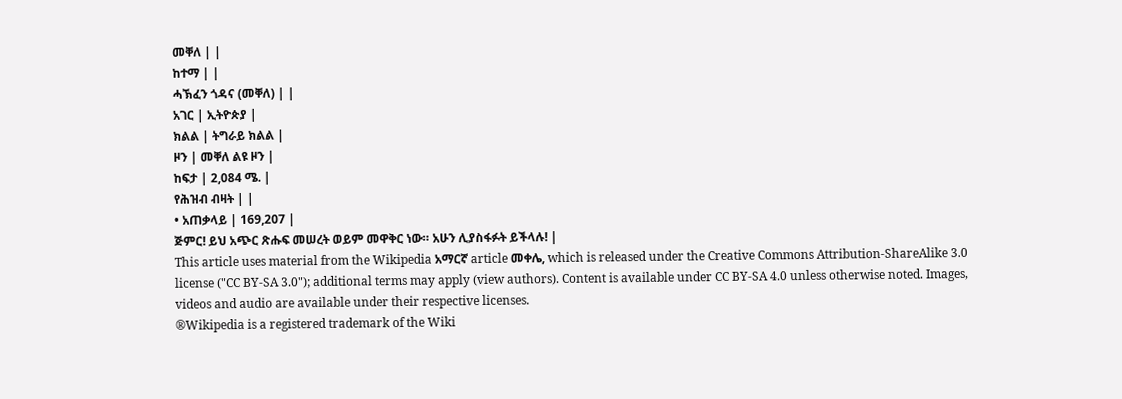መቐለ | |
ከተማ | |
ሓኽፈን ጎዳና (መቐለ) | |
አገር | ኢትዮጵያ |
ክልል | ትግራይ ክልል |
ዞን | መቐለ ልዩ ዞን |
ከፍታ | 2,084 ሜ. |
የሕዝብ ብዛት | |
• አጠቃላይ | 169,207 |
ጅምር! ይህ አጭር ጽሑፍ መሠረት ወይም መዋቅር ነው። አሁን ሊያስፋፉት ይችላሉ! |
This article uses material from the Wikipedia አማርኛ article መቀሌ, which is released under the Creative Commons Attribution-ShareAlike 3.0 license ("CC BY-SA 3.0"); additional terms may apply (view authors). Content is available under CC BY-SA 4.0 unless otherwise noted. Images, videos and audio are available under their respective licenses.
®Wikipedia is a registered trademark of the Wiki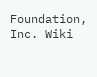Foundation, Inc. Wiki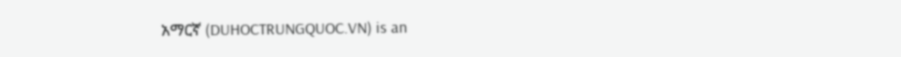አማርኛ (DUHOCTRUNGQUOC.VN) is an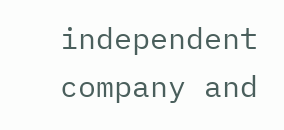independent company and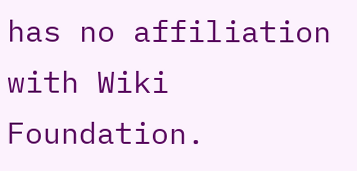has no affiliation with Wiki Foundation.